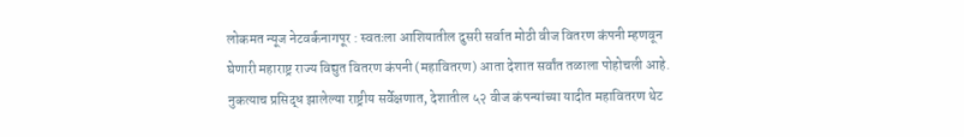लोकमत न्यूज नेटवर्कनागपूर : स्वतःला आशियातील दुसरी सर्वात मोठी वीज वितरण कंपनी म्हणवून घेणारी महाराष्ट्र राज्य विद्युत वितरण कंपनी (महावितरण) आता देशात सर्वांत तळाला पोहोचली आहे. नुकत्याच प्रसिद्ध झालेल्या राष्ट्रीय सर्वेक्षणात, देशातील ५२ वीज कंपन्यांच्या यादीत महावितरण थेट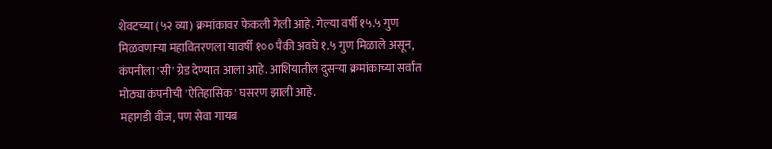शेवटच्या (५२ व्या) क्रमांकावर फेकली गेली आहे. गेल्या वर्षी १५.५ गुण मिळवणाऱ्या महावितरणला यावर्षी १०० पैकी अवघे १.५ गुण मिळाले असून, कंपनीला 'सी' ग्रेड देण्यात आला आहे. आशियातील दुसऱ्या क्रमांकाच्या सर्वांत मोठ्या कंपनीची 'ऐतिहासिक' घसरण झाली आहे.
महागडी वीज, पण सेवा गायब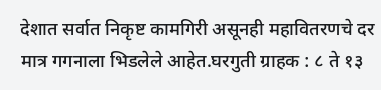देशात सर्वात निकृष्ट कामगिरी असूनही महावितरणचे दर मात्र गगनाला भिडलेले आहेत.घरगुती ग्राहक : ८ ते १३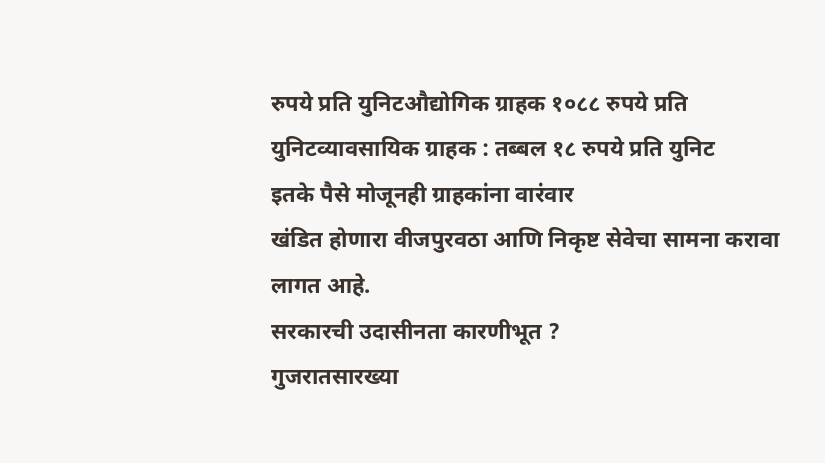रुपये प्रति युनिटऔद्योगिक ग्राहक १०८८ रुपये प्रति युनिटव्यावसायिक ग्राहक : तब्बल १८ रुपये प्रति युनिट
इतके पैसे मोजूनही ग्राहकांना वारंवार
खंडित होणारा वीजपुरवठा आणि निकृष्ट सेवेचा सामना करावा लागत आहे.
सरकारची उदासीनता कारणीभूत ?
गुजरातसारख्या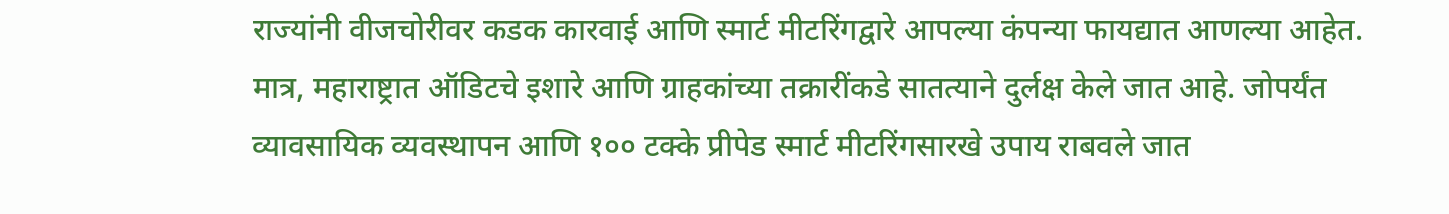राज्यांनी वीजचोरीवर कडक कारवाई आणि स्मार्ट मीटरिंगद्वारे आपल्या कंपन्या फायद्यात आणल्या आहेत. मात्र, महाराष्ट्रात ऑडिटचे इशारे आणि ग्राहकांच्या तक्रारींकडे सातत्याने दुर्लक्ष केले जात आहे. जोपर्यंत व्यावसायिक व्यवस्थापन आणि १०० टक्के प्रीपेड स्मार्ट मीटरिंगसारखे उपाय राबवले जात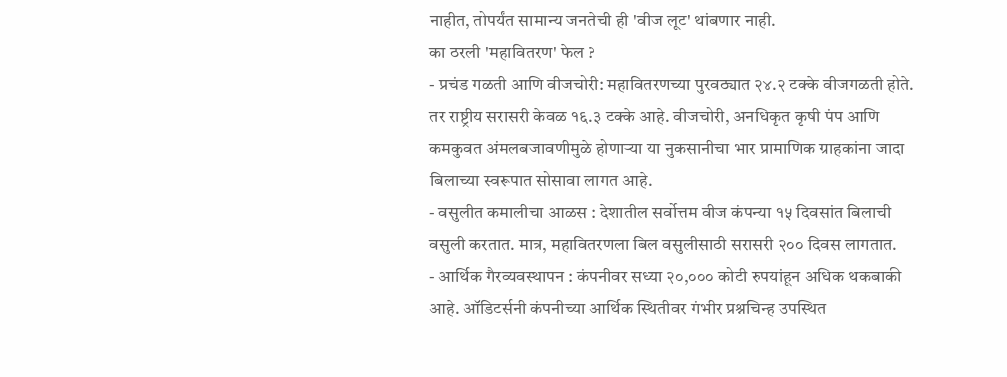नाहीत, तोपर्यंत सामान्य जनतेची ही 'वीज लूट' थांबणार नाही.
का ठरली 'महावितरण' फेल ?
- प्रचंड गळती आणि वीजचोरी: महावितरणच्या पुरवठ्यात २४.२ टक्के वीजगळती होते. तर राष्ट्रीय सरासरी केवळ १६.३ टक्के आहे. वीजचोरी, अनधिकृत कृषी पंप आणि कमकुवत अंमलबजावणीमुळे होणाऱ्या या नुकसानीचा भार प्रामाणिक ग्राहकांना जादा बिलाच्या स्वरूपात सोसावा लागत आहे.
- वसुलीत कमालीचा आळस : देशातील सर्वोत्तम वीज कंपन्या १५ दिवसांत बिलाची वसुली करतात. मात्र, महावितरणला बिल वसुलीसाठी सरासरी २०० दिवस लागतात.
- आर्थिक गैरव्यवस्थापन : कंपनीवर सध्या २०,००० कोटी रुपयांहून अधिक थकबाकी आहे. ऑडिटर्सनी कंपनीच्या आर्थिक स्थितीवर गंभीर प्रश्नचिन्ह उपस्थित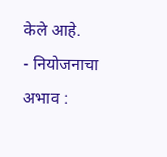केले आहे.
- नियोजनाचा अभाव :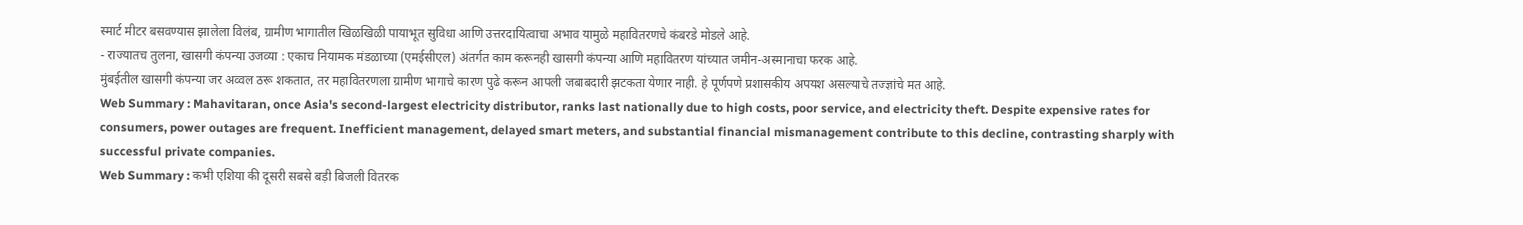स्मार्ट मीटर बसवण्यास झालेला विलंब, ग्रामीण भागातील खिळखिळी पायाभूत सुविधा आणि उत्तरदायित्वाचा अभाव यामुळे महावितरणचे कंबरडे मोडले आहे.
- राज्यातच तुलना, खासगी कंपन्या उजव्या : एकाच नियामक मंडळाच्या (एमईसीएल) अंतर्गत काम करूनही खासगी कंपन्या आणि महावितरण यांच्यात जमीन-अस्मानाचा फरक आहे.
मुंबईतील खासगी कंपन्या जर अव्वल ठरू शकतात, तर महावितरणला ग्रामीण भागाचे कारण पुढे करून आपली जबाबदारी झटकता येणार नाही. हे पूर्णपणे प्रशासकीय अपयश असल्याचे तज्ज्ञांचे मत आहे.
Web Summary : Mahavitaran, once Asia's second-largest electricity distributor, ranks last nationally due to high costs, poor service, and electricity theft. Despite expensive rates for consumers, power outages are frequent. Inefficient management, delayed smart meters, and substantial financial mismanagement contribute to this decline, contrasting sharply with successful private companies.
Web Summary : कभी एशिया की दूसरी सबसे बड़ी बिजली वितरक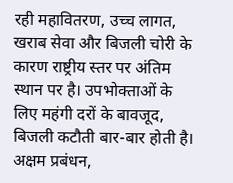रही महावितरण, उच्च लागत, खराब सेवा और बिजली चोरी के कारण राष्ट्रीय स्तर पर अंतिम स्थान पर है। उपभोक्ताओं के लिए महंगी दरों के बावजूद, बिजली कटौती बार-बार होती है। अक्षम प्रबंधन,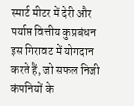स्मार्ट मीटर में देरी और पर्याप्त वित्तीय कुप्रबंधन इस गिरावट में योगदान करते हैं, जो सफल निजी कंपनियों के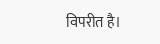विपरीत है।